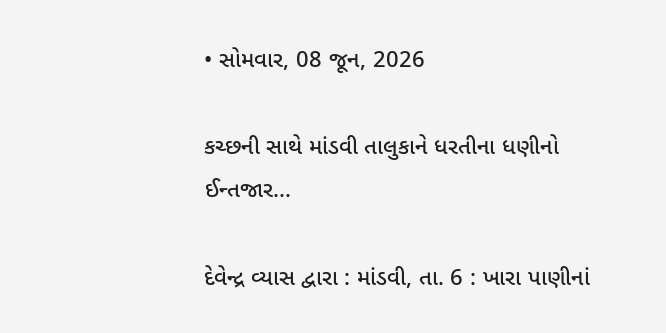• સોમવાર, 08 જૂન, 2026

કચ્છની સાથે માંડવી તાલુકાને ધરતીના ધણીનો ઈન્તજાર...

દેવેન્દ્ર વ્યાસ દ્વારા : માંડવી, તા. 6 : ખારા પાણીનાં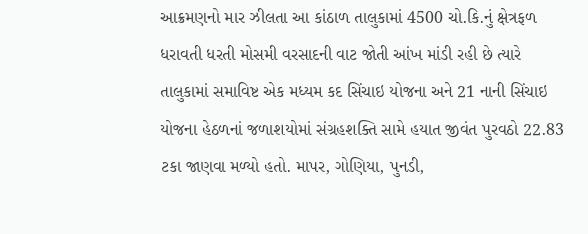આક્રમણનો માર ઝીલતા આ કાંઠાળ તાલુકામાં 4500 ચો.કિ.નું ક્ષેત્રફળ ધરાવતી ધરતી મોસમી વરસાદની વાટ જોતી આંખ માંડી રહી છે ત્યારે તાલુકામાં સમાવિષ્ટ એક મધ્યમ કદ સિંચાઇ યોજના અને 21 નાની સિંચાઇ યોજના હેઠળનાં જળાશયોમાં સંગ્રહશક્તિ સામે હયાત જીવંત પુરવઠો 22.83 ટકા જાણવા મળ્યો હતો. માપર, ગોણિયા, પુનડી,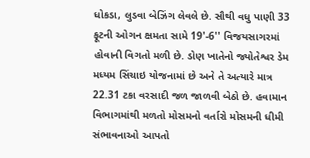ધોકડા, લુડવા બેઝિંગ લેવલે છે. સૌથી વધુ પાણી 33 ફૂટની ઓગન ક્ષમતા સામે 19'-6'' વિજયસાગરમાં હોવાની વિગતો મળી છે. ડોણ ખાતેનો જ્યોતેશ્વર ડેમ મધ્યમ સિંચાઇ યોજનામાં છે અને તે અત્યારે માત્ર 22.31 ટકા વરસાદી જળ જાળવી બેઠો છે. હવામાન વિભાગમાંથી મળતો મોસમનો વર્તારો મોસમની ધીમી સંભાવનાઓ આપતો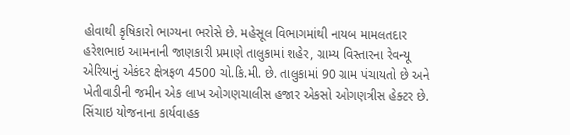હોવાથી કૃષિકારો ભાગ્યના ભરોસે છે. મહેસૂલ વિભાગમાંથી નાયબ મામલતદાર હરેશભાઇ આમનાની જાણકારી પ્રમાણે તાલુકામાં શહેર, ગ્રામ્ય વિસ્તારના રેવન્યૂ એરિયાનું એકંદર ક્ષેત્રફળ 4500 ચો.કિ.મી. છે. તાલુકામાં 90 ગ્રામ પંચાયતો છે અને ખેતીવાડીની જમીન એક લાખ ઓગણચાલીસ હજાર એકસો ઓગણત્રીસ હેક્ટર છે. સિંચાઇ યોજનાના કાર્યવાહક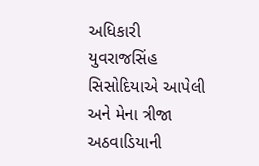અધિકારી યુવરાજસિંહ સિસોદિયાએ આપેલી અને મેના ત્રીજા અઠવાડિયાની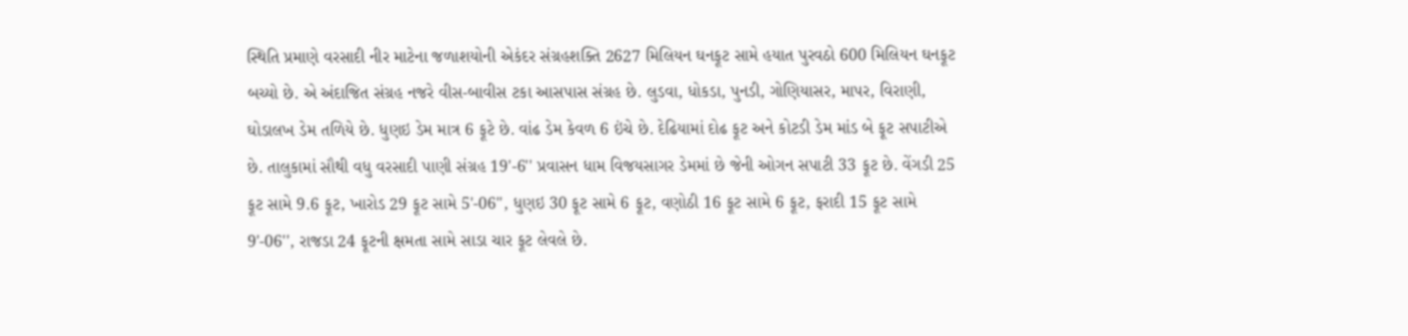સ્થિતિ પ્રમાણે વરસાદી નીર માટેના જળાશયોની એકંદર સંગ્રહશક્તિ 2627 મિલિયન ઘનફૂટ સામે હયાત પુરવઠો 600 મિલિયન ઘનફૂટ બચ્યો છે. એ અંદાજિત સંગ્રહ નજરે વીસ-બાવીસ ટકા આસપાસ સંગ્રહ છે. લુડવા, ધોકડા, પુનડી, ગોણિયાસર, માપર, વિરાણી, ઘોડાલખ ડેમ તળિયે છે. ધુણઇ ડેમ માત્ર 6 ફૂટે છે. વાંઢ ડેમ કેવળ 6 ઇંચે છે. દેઢિયામાં દોઢ ફૂટ અને કોટડી ડેમ માંડ બે ફૂટ સપાટીએ છે. તાલુકામાં સૌથી વધુ વરસાદી પાણી સંગ્રહ 19'-6'' પ્રવાસન ધામ વિજયસાગર ડેમમાં છે જેની ઓગન સપાટી 33 ફૂટ છે. વેંગડી 25 ફૂટ સામે 9.6 ફૂટ, ખારોડ 29 ફૂટ સામે 5'-06'', ધુણઇ 30 ફૂટ સામે 6 ફૂટ, વણોઠી 16 ફૂટ સામે 6 ફૂટ, ફરાદી 15 ફૂટ સામે 9'-06'', રાજડા 24 ફૂટની ક્ષમતા સામે સાડા ચાર ફૂટ લેવલે છે.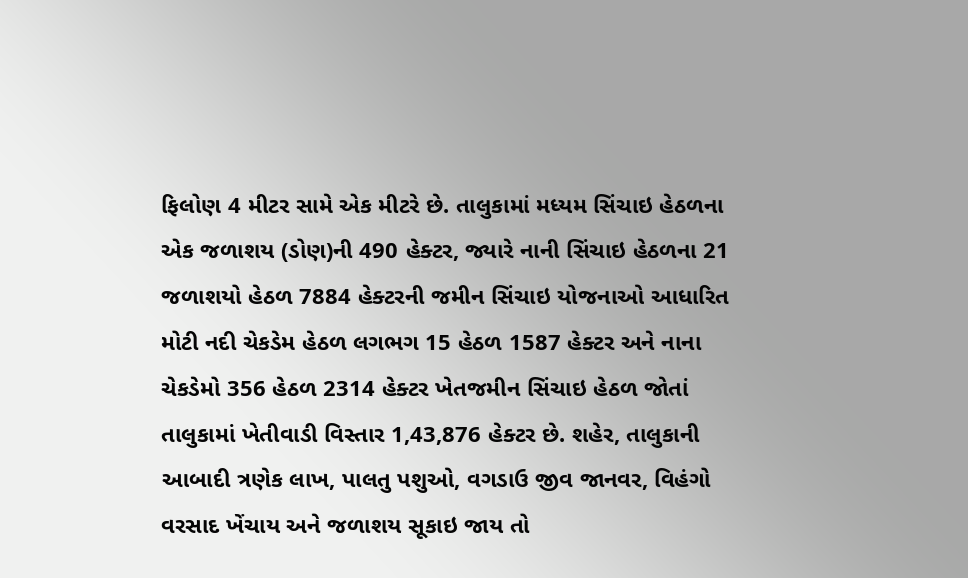ફિલોણ 4 મીટર સામે એક મીટરે છે. તાલુકામાં મધ્યમ સિંચાઇ હેઠળના એક જળાશય (ડોણ)ની 490 હેક્ટર, જ્યારે નાની સિંચાઇ હેઠળના 21 જળાશયો હેઠળ 7884 હેક્ટરની જમીન સિંચાઇ યોજનાઓ આધારિત મોટી નદી ચેકડેમ હેઠળ લગભગ 15 હેઠળ 1587 હેક્ટર અને નાના ચેકડેમો 356 હેઠળ 2314 હેક્ટર ખેતજમીન સિંચાઇ હેઠળ જોતાં તાલુકામાં ખેતીવાડી વિસ્તાર 1,43,876 હેક્ટર છે. શહેર, તાલુકાની આબાદી ત્રણેક લાખ, પાલતુ પશુઓ, વગડાઉ જીવ જાનવર, વિહંગો વરસાદ ખેંચાય અને જળાશય સૂકાઇ જાય તો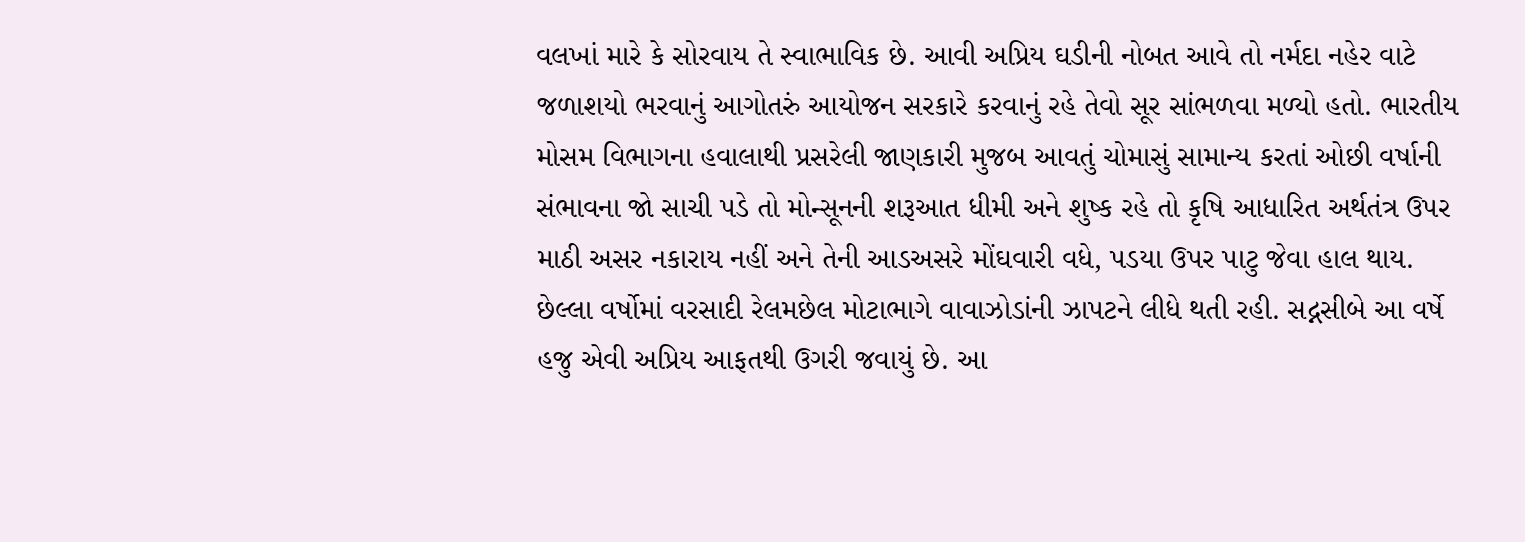વલખાં મારે કે સોરવાય તે સ્વાભાવિક છે. આવી અપ્રિય ઘડીની નોબત આવે તો નર્મદા નહેર વાટે જળાશયો ભરવાનું આગોતરું આયોજન સરકારે કરવાનું રહે તેવો સૂર સાંભળવા મળ્યો હતો. ભારતીય મોસમ વિભાગના હવાલાથી પ્રસરેલી જાણકારી મુજબ આવતું ચોમાસું સામાન્ય કરતાં ઓછી વર્ષાની સંભાવના જો સાચી પડે તો મોન્સૂનની શરૂઆત ધીમી અને શુષ્ક રહે તો કૃષિ આધારિત અર્થતંત્ર ઉપર માઠી અસર નકારાય નહીં અને તેની આડઅસરે મોંઘવારી વધે, પડયા ઉપર પાટુ જેવા હાલ થાય. છેલ્લા વર્ષોમાં વરસાદી રેલમછેલ મોટાભાગે વાવાઝોડાંની ઝાપટને લીધે થતી રહી. સદ્નસીબે આ વર્ષે હજુ એવી અપ્રિય આફતથી ઉગરી જવાયું છે. આ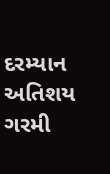દરમ્યાન અતિશય ગરમી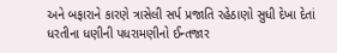અને બફારાને કારણે ત્રાસેલી સર્પ પ્રજાતિ રહેઠાણો સુધી દેખા દેતાં ધરતીના ધણીની પધરામણીનો ઈન્તજાર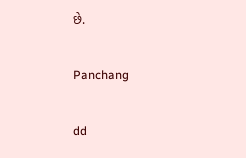છે.

Panchang

dd